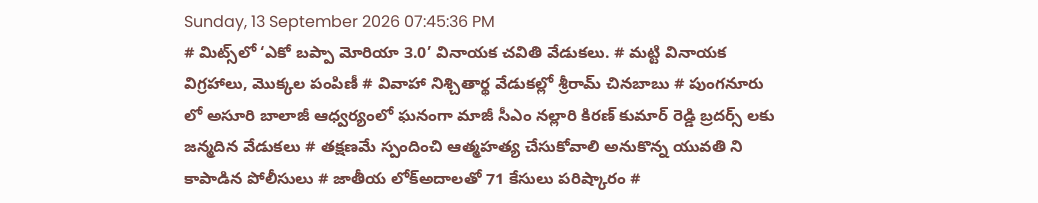Sunday, 13 September 2026 07:45:36 PM
# మిట్స్‌లో ‘ఎకో బప్పా మోరియా 3.0’ వినాయక చవితి వేడుకలు. # మట్టి వినాయక విగ్రహాలు, మొక్కల పంపిణీ # వివాహా నిశ్చితార్థ వేడుకల్లో శ్రీరామ్ చినబాబు # పుంగనూరు లో అసూరి బాలాజీ ఆధ్వర్యంలో ఘనంగా మాజీ సీఎం నల్లారి కిరణ్ కుమార్ రెడ్డి బ్రదర్స్ లకు జన్మదిన వేడుకలు # తక్షణమే స్పందించి ఆత్మహత్య చేసుకోవాలి అనుకొన్న యువతి ని కాపాడిన పోలీసులు # జాతీయ లోక్అదాలతో 71 కేసులు పరిష్కారం #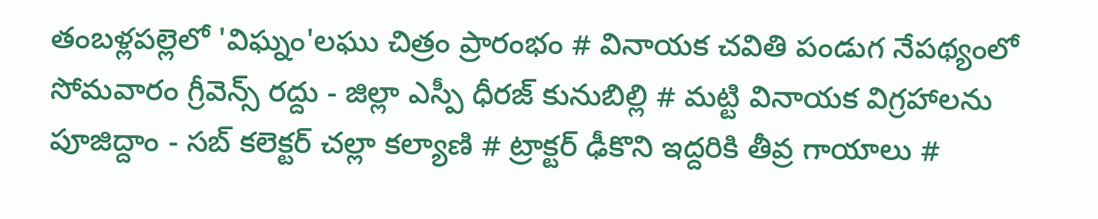తంబళ్లపల్లెలో 'విఘ్నం'లఘు చిత్రం ప్రారంభం # వినాయక చవితి పండుగ నేపథ్యంలో సోమవారం గ్రీవెన్స్ రద్దు - జిల్లా ఎస్పీ ధీరజ్ కునుబిల్లి # మట్టి వినాయక విగ్రహాలను పూజిద్దాం - సబ్ కలెక్టర్ చల్లా కల్యాణి # ట్రాక్టర్ ఢీకొని ఇద్దరికి తీవ్ర గాయాలు #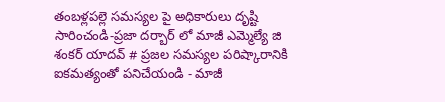తంబళ్లపల్లె సమస్యల పై అధికారులు దృష్టి సారించండి-ప్రజా దర్బార్ లో మాజీ ఎమ్మెల్యే జి శంకర్ యాదవ్ # ప్రజల సమస్యల పరిష్కారానికి ఐకమత్యంతో పనిచేయండి - మాజీ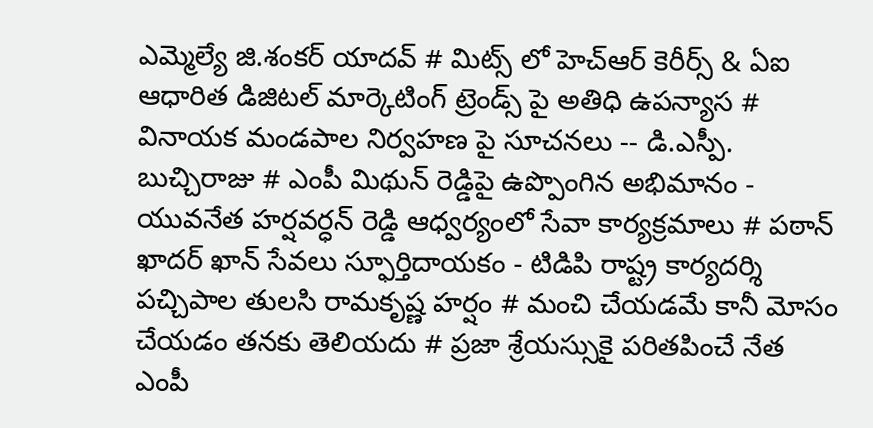ఎమ్మెల్యే జి.శంకర్ యాదవ్ # మిట్స్ లో హెచ్‌ఆర్ కెరీర్స్ & ఏఐ ఆధారిత డిజిటల్ మార్కెటింగ్ ట్రెండ్స్ పై అతిధి ఉపన్యాస # వినాయక మండపాల నిర్వహణ పై సూచనలు -- డి.ఎస్పీ. బుచ్చిరాజు # ఎంపీ మిథున్ రెడ్డిపై ఉప్పొంగిన అభిమానం - యువనేత హర్షవర్ధన్ రెడ్డి ఆధ్వర్యంలో సేవా కార్యక్రమాలు # పఠాన్ ఖాదర్ ఖాన్ సేవలు స్ఫూర్తిదాయకం - టిడిపి రాష్ట్ర కార్యదర్శి పచ్చిపాల తులసి రామకృష్ణ హర్షం # మంచి చేయడమే కానీ మోసం చేయడం తనకు తెలియదు # ప్రజా శ్రేయస్సుకై పరితపించే నేత ఎంపీ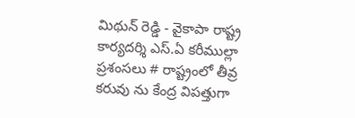మిథున్ రెడ్డి - వైకాపా రాష్ట్ర కార్యదర్శి ఎస్.ఏ కరీముల్లా ప్రశంసలు # రాష్ట్రంలో తీవ్ర కరువు ను కేంద్ర విపత్తుగా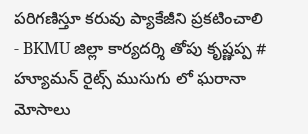పరిగణిస్తూ కరువు ప్యాకేజీని ప్రకటించాలి - BKMU జిల్లా కార్యదర్శి తోపు కృష్ణప్ప # హ్యూమన్ రైట్స్ ముసుగు లో ఘరానా మోసాలు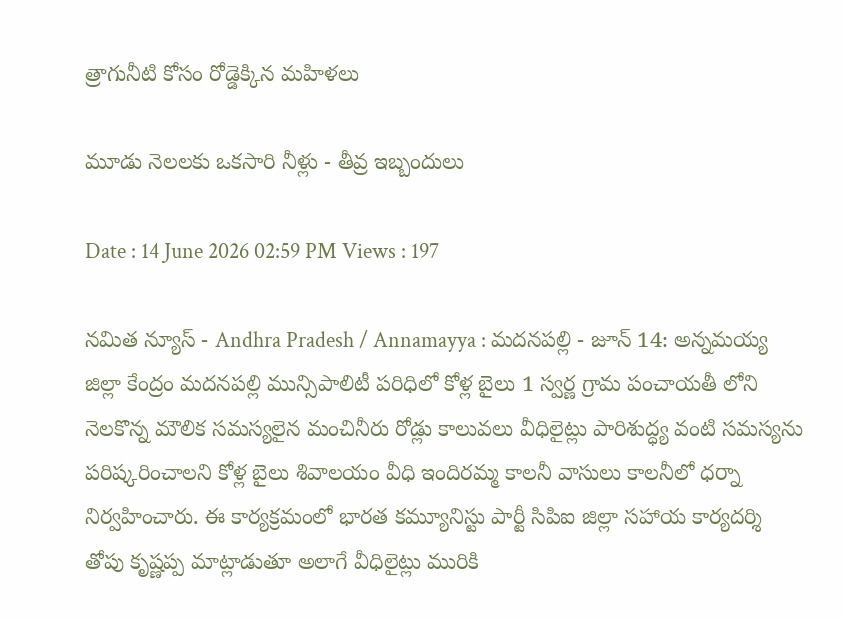త్రాగునీటి కోసం రోడ్డెక్కిన మహిళలు

మూడు నెలలకు ఒకసారి నీళ్లు - తీవ్ర ఇబ్బందులు

Date : 14 June 2026 02:59 PM Views : 197

నమిత న్యూస్ - Andhra Pradesh / Annamayya : మదనపల్లి - జూన్ 14: అన్నమయ్య జిల్లా కేంద్రం మదనపల్లి మున్సిపాలిటీ పరిధిలో కోళ్ల బైలు 1 స్వర్ణ గ్రామ పంచాయతీ లోని నెలకొన్న మౌలిక సమస్యలైన మంచినీరు రోడ్లు కాలువలు వీధిలైట్లు పారిశుద్ధ్య వంటి సమస్యను పరిష్కరించాలని కోళ్ల బైలు శివాలయం వీధి ఇందిరమ్మ కాలనీ వాసులు కాలనీలో ధర్నా నిర్వహించారు. ఈ కార్యక్రమంలో భారత కమ్యూనిస్టు పార్టీ సిపిఐ జిల్లా సహాయ కార్యదర్శి తోపు కృష్ణప్ప మాట్లాడుతూ అలాగే వీధిలైట్లు మురికి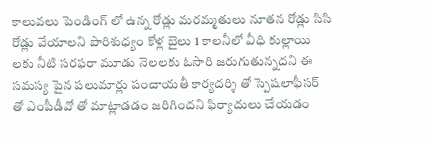కాలువలు పెండింగ్ లో ఉన్న రోడ్లు మరమ్మతులు నూతన రోడ్లు సిసి రోడ్లు వేయాలని పారిశుధ్యం కోళ్ల బైలు 1 కాలనీలో వీధి కుల్లాయి లకు నీటి సరఫరా మూడు నెలలకు ఓసారి జరుగుతున్నదని ఈ సమస్య పైన పలుమార్లు పంచాయతీ కార్యదర్శి తో స్పెషలాఫీసర్ తో ఎంపీడీవో తో మాట్లాడడం జరిగిందని ఫిర్యాదులు చేయడం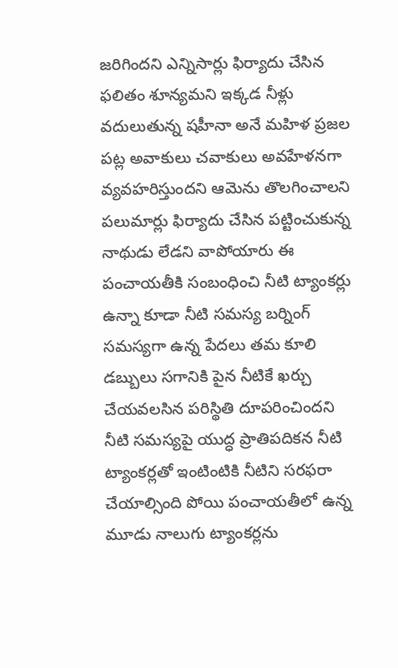జరిగిందని ఎన్నిసార్లు ఫిర్యాదు చేసిన ఫలితం శూన్యమని ఇక్కడ నీళ్లు వదులుతున్న షహీనా అనే మహిళ ప్రజల పట్ల అవాకులు చవాకులు అవహేళనగా వ్యవహరిస్తుందని ఆమెను తొలగించాలని పలుమార్లు ఫిర్యాదు చేసిన పట్టించుకున్న నాథుడు లేడని వాపోయారు ఈ పంచాయతీకి సంబంధించి నీటి ట్యాంకర్లు ఉన్నా కూడా నీటి సమస్య బర్నింగ్ సమస్యగా ఉన్న పేదలు తమ కూలి డబ్బులు సగానికి పైన నీటికే ఖర్చు చేయవలసిన పరిస్థితి దూపరించిందని నీటి సమస్యపై యుద్ధ ప్రాతిపదికన నీటి ట్యాంకర్లతో ఇంటింటికి నీటిని సరఫరా చేయాల్సింది పోయి పంచాయతీలో ఉన్న మూడు నాలుగు ట్యాంకర్లను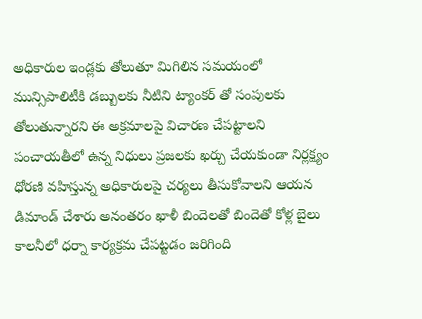అధికారుల ఇండ్లకు తోలుతూ మిగిలిన సమయంలో మున్సిపాలిటీకి డబ్బులకు నీటిని ట్యాంకర్ తో సంపులకు తోలుతున్నారని ఈ అక్రమాలపై విచారణ చేపట్టాలని పంచాయతీలో ఉన్న నిధులు ప్రజలకు ఖర్చు చేయకుండా నిర్లక్ష్యం ధోరణి వహిస్తున్న అధికారులపై చర్యలు తీసుకోవాలని ఆయన డిమాండ్ చేశారు అనంతరం ఖాళీ బిందెలతో బిందెతో కోళ్ల బైలు కాలనీలో ధర్నా కార్యక్రమ చేపట్టడం జరిగింది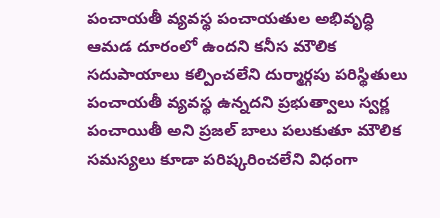పంచాయతీ వ్యవస్థ పంచాయతుల అభివృద్ధి ఆమడ దూరంలో ఉందని కనీస మౌలిక సదుపాయాలు కల్పించలేని దుర్మార్గపు పరిస్థితులు పంచాయతీ వ్యవస్థ ఉన్నదని ప్రభుత్వాలు స్వర్ణ పంచాయితీ అని ప్రజల్ బాలు పలుకుతూ మౌలిక సమస్యలు కూడా పరిష్కరించలేని విధంగా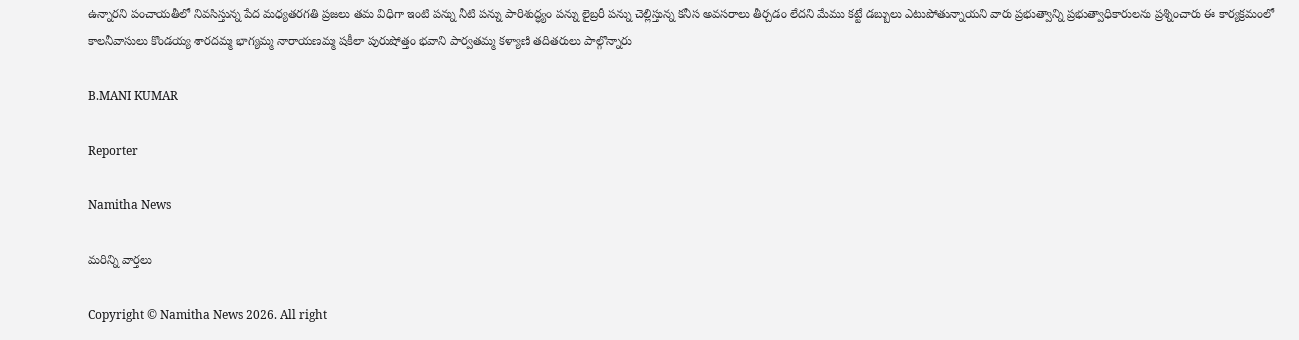ఉన్నారని పంచాయతీలో నివసిస్తున్న పేద మధ్యతరగతి ప్రజలు తమ విధిగా ఇంటి పన్ను నీటి పన్ను పారిశుద్ధ్యం పన్ను లైబ్రరీ పన్ను చెల్లిస్తున్న కనీస అవసరాలు తీర్చడం లేదని మేము కట్టే డబ్బులు ఎటుపోతున్నాయని వారు ప్రభుత్వాన్ని ప్రభుత్వాధికారులను ప్రశ్నించారు ఈ కార్యక్రమంలో కాలనీవాసులు కొండయ్య శారదమ్మ భాగ్యమ్మ నారాయణమ్మ షకీలా పురుషోత్తం భవాని పార్వతమ్మ కళ్యాణి తదితరులు పాల్గొన్నారు

B.MANI KUMAR

Reporter

Namitha News

మరిన్ని వార్తలు

Copyright © Namitha News 2026. All right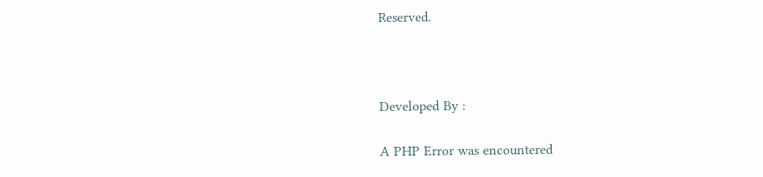Reserved.



Developed By :

A PHP Error was encountered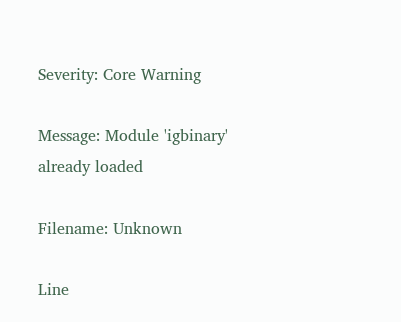Severity: Core Warning

Message: Module 'igbinary' already loaded

Filename: Unknown

Line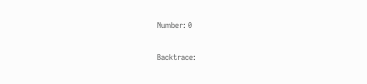Number: 0

Backtrace: